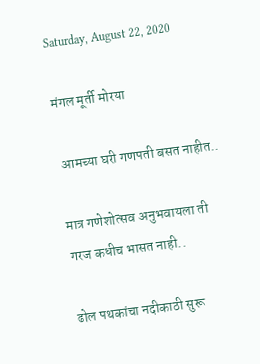Saturday, August 22, 2020

मंगल मूर्ती मोरया

 आमच्या घरी गणपती बसत नाहीत..

मात्र गणेशोत्सव अनुभवायला ती गरज कधीच भासत नाही..

ढोल पथकांचा नदीकाठी सुरू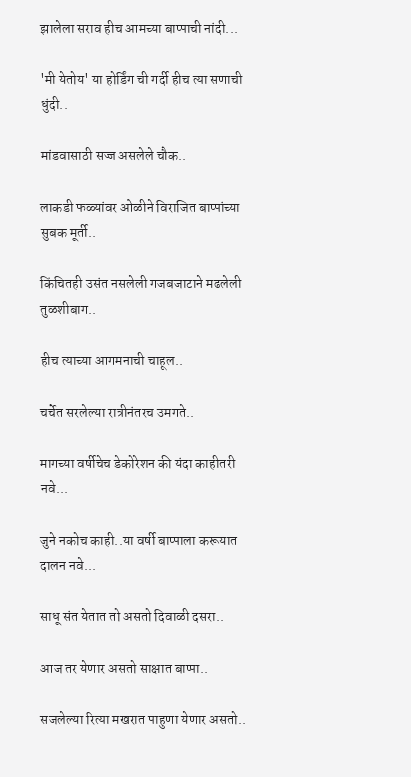झालेला सराव हीच आमच्या बाप्पाची नांदी...

'मी येतोय' या होर्डिंग ची गर्दी हीच त्या सणाची धुंदी..

मांडवासाठी सज्ज असलेले चौक..

लाकडी फळ्यांवर ओळीने विराजित बाप्पांच्या सुबक मूर्ती..

किंचितही उसंत नसलेली गजबजाटाने मढलेली तुळशीबाग..

हीच त्याच्या आगमनाची चाहूल..

चर्चेत सरलेल्या रात्रीनंतरच उमगते..

मागच्या वर्षीचेच डेकोरेशन की यंदा काहीतरी नवे...

जुने नकोच काही..या वर्षी बाप्पाला करूयात दालन नवे...

साधू संत येतात तो असतो दिवाळी दसरा..

आज तर येणार असतो साक्षात बाप्पा..

सजलेल्या रित्या मखरात पाहुणा येणार असतो..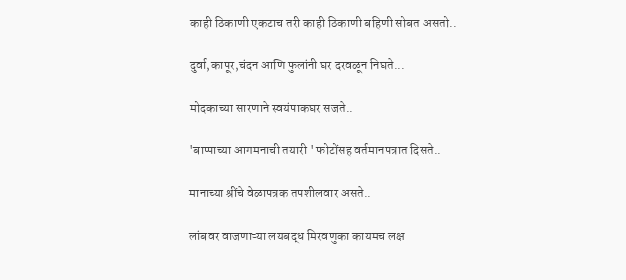काही ठिकाणी एकटाच तरी काही ठिकाणी बहिणी सोबत असतो..

दुर्वा,कापूर,चंदन आणि फुलांनी घर दरवळून निघते...

मोदकाच्या सारणाने स्वयंपाकघर सजते..

'बाप्पाच्या आगमनाची तयारी ' फोटोंसह वर्तमानपत्रात दिसते..

मानाच्या श्रींचे वेळापत्रक तपशीलवार असते..

लांबवर वाजणाऱ्या लयबद्ध मिरवणुका कायमच लक्ष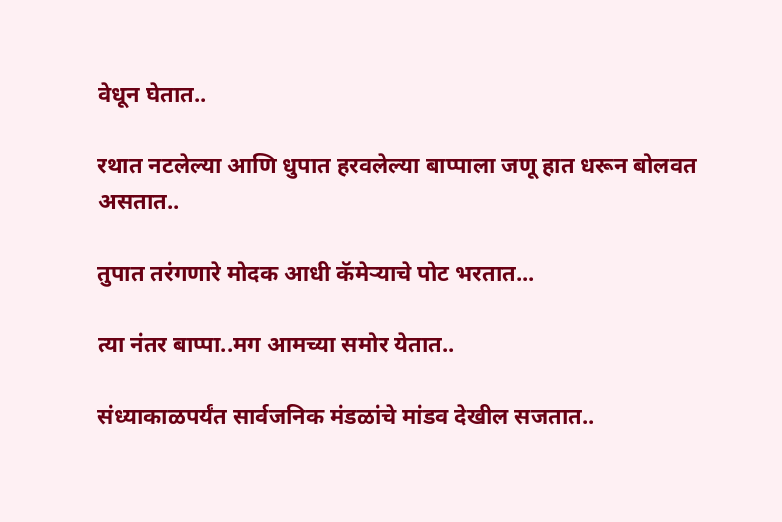वेधून घेतात..

रथात नटलेल्या आणि धुपात हरवलेल्या बाप्पाला जणू हात धरून बोलवत असतात..

तुपात तरंगणारे मोदक आधी कॅमेऱ्याचे पोट भरतात...

त्या नंतर बाप्पा..मग आमच्या समोर येतात..

संध्याकाळपर्यंत सार्वजनिक मंडळांचे मांडव देखील सजतात..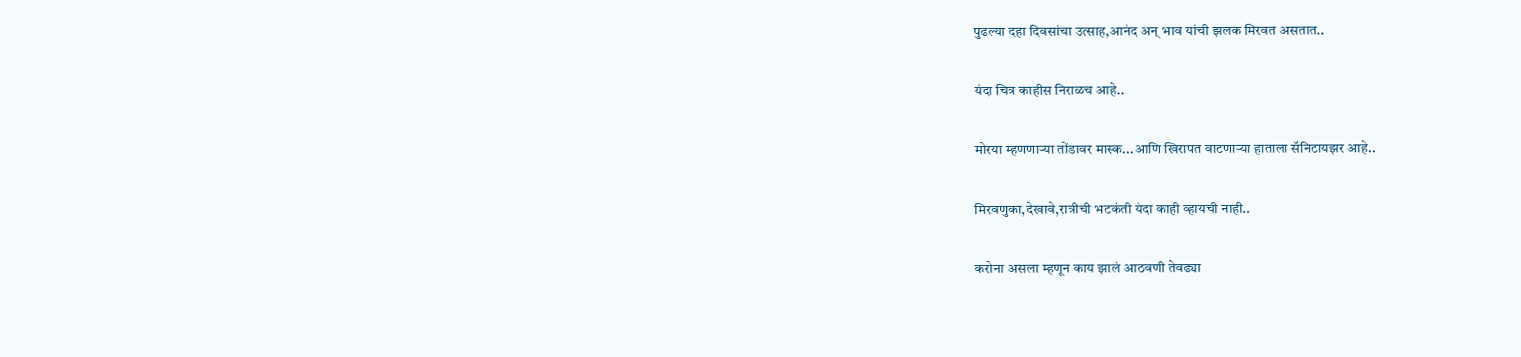पुढल्या दहा दिवसांचा उत्साह,आनंद अन् भाव यांची झलक मिरवत असतात..

यंदा चित्र काहीस निराळच आहे..

मोरया म्हणणाऱ्या तोंडावर मास्क...आणि खिरापत वाटणाऱ्या हाताला सॅनिटायझर आहे..

मिरवणुका,देखावे,रात्रीची भटकंती यंदा काही व्हायची नाही..

करोना असला म्हणून काय झालं आठवणी तेवढ्या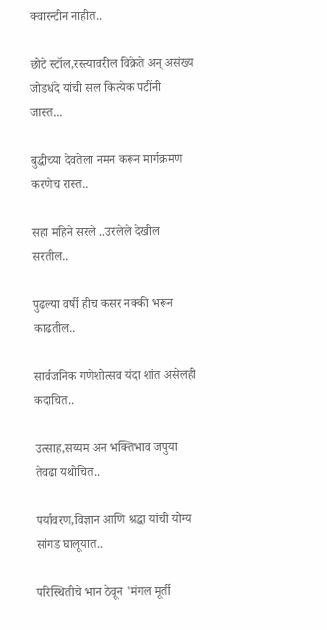क्वारन्टीन नाहीत..

छोटे स्टॉल,रस्त्यावरील विक्रेते अन् असंख्य जोडधंदे यांची सल कित्येक पटींनी जास्त...

बुद्धीच्या देवतेला नमन करून मार्गक्रमण करणेच रास्त..

सहा महिने सरले ..उरलेले देखील सरतील..

पुढल्या वर्षी हीच कसर नक्की भरून काढतील..

सार्वजनिक गणेशोत्सव यंदा शांत असेलही कदाचित..

उत्साह,सय्यम अन भक्तिभाव जपुया तेवढा यथोचित..

पर्यावरण,विज्ञान आणि श्रद्धा यांची योग्य सांगड घालूयात..

परिस्थितीचे भान ठेवून 'मंगल मूर्ती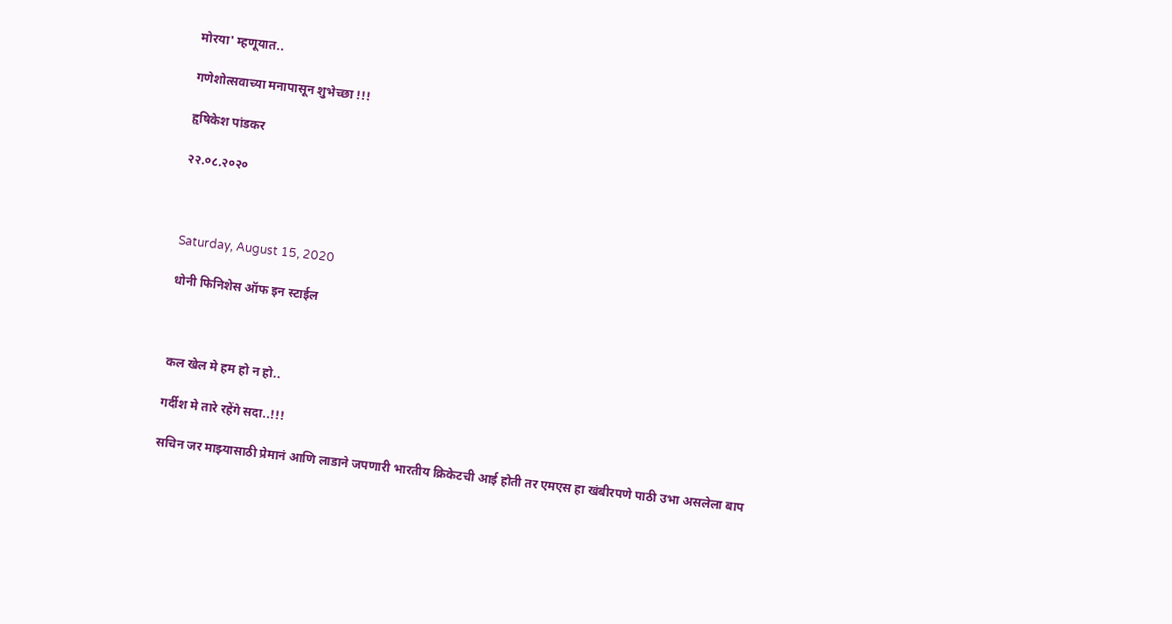मोरया' म्हणूयात..

गणेशोत्सवाच्या मनापासून शुभेच्छा !!!

हृषिकेश पांडकर

२२.०८.२०२०



Saturday, August 15, 2020

धोनी फिनिशेस ऑफ इन स्टाईल



कल खेल मे हम हो न हो..

गर्दीश मे तारे रहेंगे सदा..!!!

सचिन जर माझ्यासाठी प्रेमानं आणि लाडाने जपणारी भारतीय क्रिकेटची आई होती तर एमएस हा खंबीरपणे पाठी उभा असलेला बाप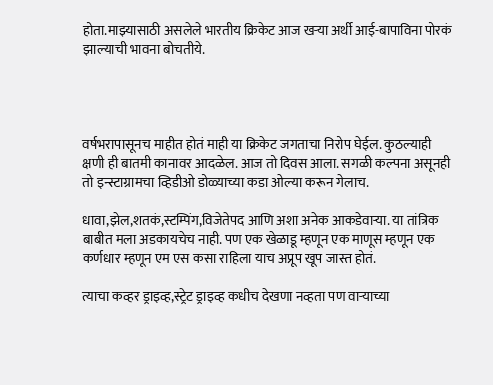होता.माझ्यासाठी असलेले भारतीय क्रिकेट आज खऱ्या अर्थी आई-बापाविना पोरकं झाल्याची भावना बोचतीये.




वर्षभरापासूनच माहीत होतं माही या क्रिकेट जगताचा निरोप घेईल. कुठल्याही क्षणी ही बातमी कानावर आदळेल. आज तो दिवस आला. सगळी कल्पना असूनही तो इन्स्टाग्रामचा व्हिडीओ डोळ्याच्या कडा ओल्या करून गेलाच.

धावा,झेल,शतकं,स्टम्पिंग,विजेतेपद आणि अशा अनेक आकडेवाऱ्या. या तांत्रिक बाबीत मला अडकायचेच नाही. पण एक खेळाडू म्हणून एक माणूस म्हणून एक कर्णधार म्हणून एम एस कसा राहिला याच अप्रूप खूप जास्त होतं.

त्याचा कव्हर ड्राइव्ह,स्ट्रेट ड्राइव्ह कधीच देखणा नव्हता पण वाऱ्याच्या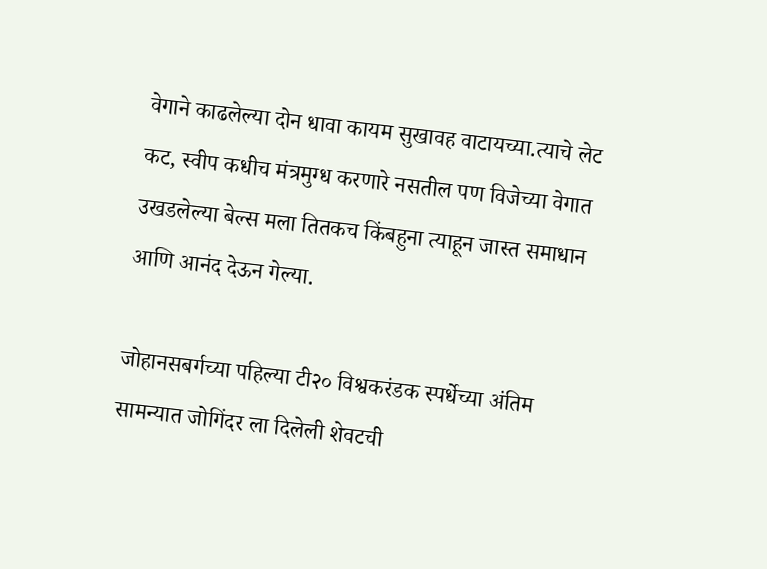वेगाने काढलेल्या दोन धावा कायम सुखावह वाटायच्या.त्याचे लेट कट, स्वीप कधीच मंत्रमुग्ध करणारे नसतील पण विजेच्या वेगात उखडलेल्या बेल्स मला तितकच किंबहुना त्याहून जास्त समाधान आणि आनंद देऊन गेल्या.

जोहानसबर्गच्या पहिल्या टी२० विश्वकरंडक स्पर्धेच्या अंतिम सामन्यात जोगिंदर ला दिलेली शेवटची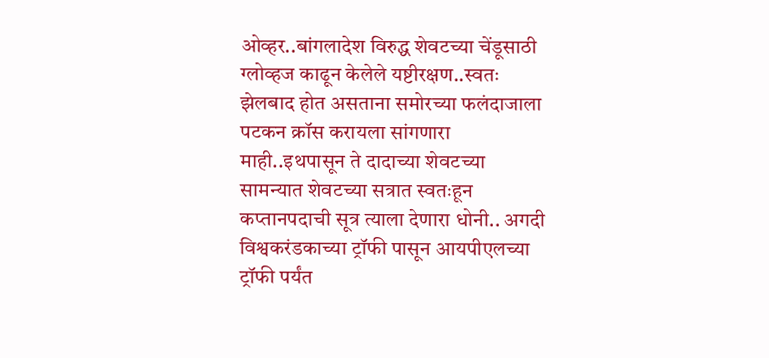ओव्हर..बांगलादेश विरुद्ध शेवटच्या चेंडूसाठी ग्लोव्हज काढून केलेले यष्टीरक्षण..स्वतः झेलबाद होत असताना समोरच्या फलंदाजाला पटकन क्रॉस करायला सांगणारा माही..इथपासून ते दादाच्या शेवटच्या सामन्यात शेवटच्या सत्रात स्वतःहून कप्तानपदाची सूत्र त्याला देणारा धोनी.. अगदी विश्वकरंडकाच्या ट्रॉफी पासून आयपीएलच्या ट्रॉफी पर्यंत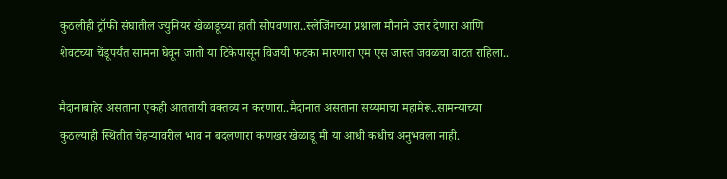कुठलीही ट्रॉफी संघातील ज्युनियर खेळाडूच्या हाती सोपवणारा..स्लेजिंगच्या प्रश्नाला मौनाने उत्तर देणारा आणि शेवटच्या चेंडूपर्यंत सामना घेवून जातो या टिकेपासून विजयी फटका मारणारा एम एस जास्त जवळचा वाटत राहिला..

मैदानाबाहेर असताना एकही आततायी वक्तव्य न करणारा..मैदानात असताना सय्यमाचा महामेरू..सामन्याच्या कुठल्याही स्थितीत चेहऱ्यावरील भाव न बदलणारा कणखर खेळाडू मी या आधी कधीच अनुभवला नाही.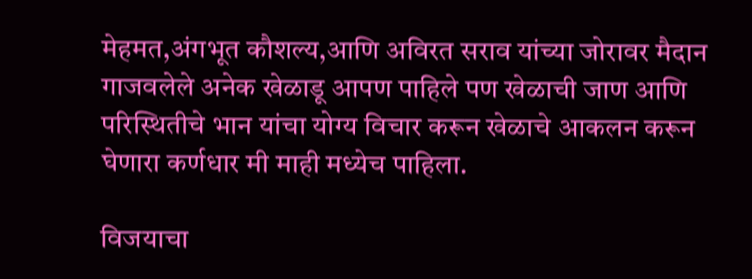मेहमत,अंगभूत कौशल्य,आणि अविरत सराव यांच्या जोरावर मैदान गाजवलेले अनेक खेळाडू आपण पाहिले पण खेळाची जाण आणि परिस्थितीचे भान यांचा योग्य विचार करून खेळाचे आकलन करून घेणारा कर्णधार मी माही मध्येच पाहिला.

विजयाचा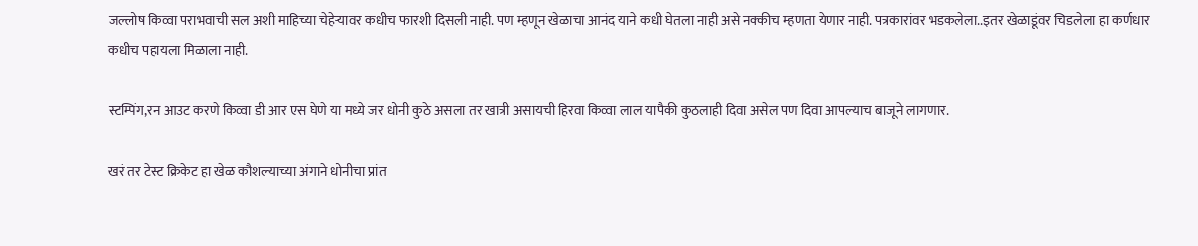जल्लोष किव्वा पराभवाची सल अशी माहिच्या चेहेऱ्यावर कधीच फारशी दिसली नाही. पण म्हणून खेळाचा आनंद याने कधी घेतला नाही असे नक्कीच म्हणता येणार नाही. पत्रकारांवर भडकलेला..इतर खेळाडूंवर चिडलेला हा कर्णधार कधीच पहायला मिळाला नाही.

स्टम्पिंग,रन आउट करणे किव्वा डी आर एस घेणे या मध्ये जर धोनी कुठे असला तर खात्री असायची हिरवा किव्वा लाल यापैकी कुठलाही दिवा असेल पण दिवा आपल्याच बाजूने लागणार.

खरं तर टेस्ट क्रिकेट हा खेळ कौशल्याच्या अंगाने धोनीचा प्रांत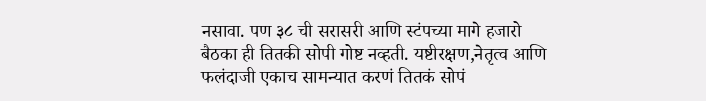नसावा. पण ३८ ची सरासरी आणि स्टंपच्या मागे हजारो बैठका ही तितकी सोपी गोष्ट नव्हती. यष्टीरक्षण,नेतृत्व आणि फलंदाजी एकाच सामन्यात करणं तितकं सोपं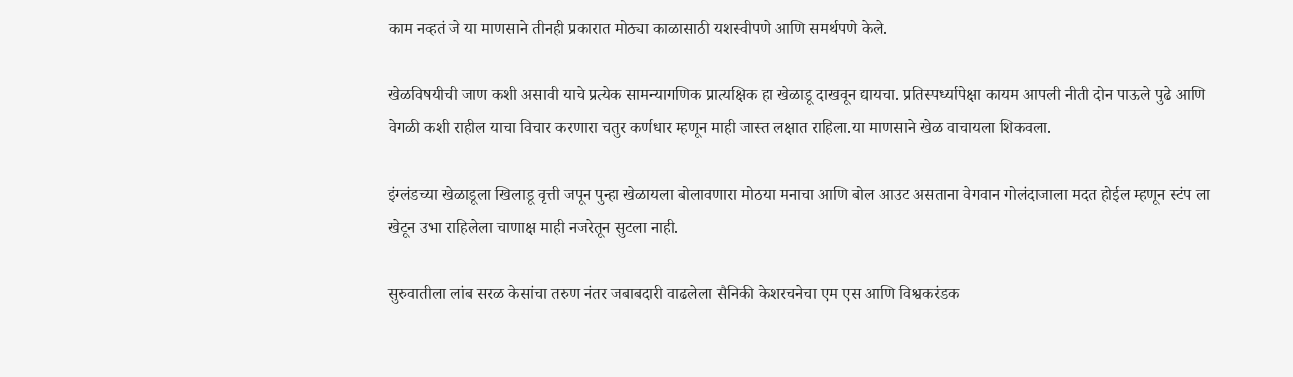काम नव्हतं जे या माणसाने तीनही प्रकारात मोठ्या काळासाठी यशस्वीपणे आणि समर्थपणे केले.

खेळविषयीची जाण कशी असावी याचे प्रत्येक सामन्यागणिक प्रात्यक्षिक हा खेळाडू दाखवून द्यायचा. प्रतिस्पर्ध्यापेक्षा कायम आपली नीती दोन पाऊले पुढे आणि वेगळी कशी राहील याचा विचार करणारा चतुर कर्णधार म्हणून माही जास्त लक्षात राहिला.या माणसाने खेळ वाचायला शिकवला.

इंग्लंडच्या खेळाडूला खिलाडू वृत्ती जपून पुन्हा खेळायला बोलावणारा मोठया मनाचा आणि बोल आउट असताना वेगवान गोलंदाजाला मदत होईल म्हणून स्टंप ला खेटून उभा राहिलेला चाणाक्ष माही नजरेतून सुटला नाही.

सुरुवातीला लांब सरळ केसांचा तरुण नंतर जबाबदारी वाढलेला सैनिकी केशरचनेचा एम एस आणि विश्वकरंडक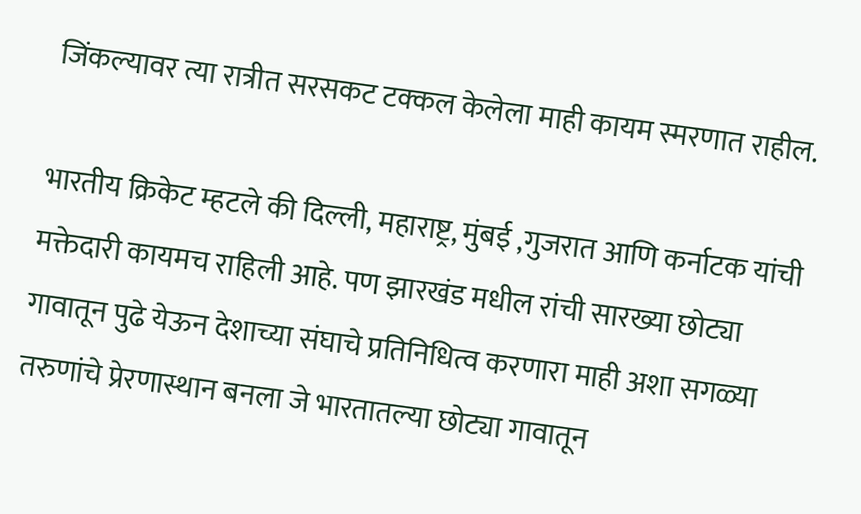जिंकल्यावर त्या रात्रीत सरसकट टक्कल केलेला माही कायम स्मरणात राहील.

भारतीय क्रिकेट म्हटले की दिल्ली, महाराष्ट्र, मुंबई ,गुजरात आणि कर्नाटक यांची मक्तेदारी कायमच राहिली आहे. पण झारखंड मधील रांची सारख्या छोट्या गावातून पुढे येऊन देशाच्या संघाचे प्रतिनिधित्व करणारा माही अशा सगळ्या तरुणांचे प्रेरणास्थान बनला जे भारतातल्या छोट्या गावातून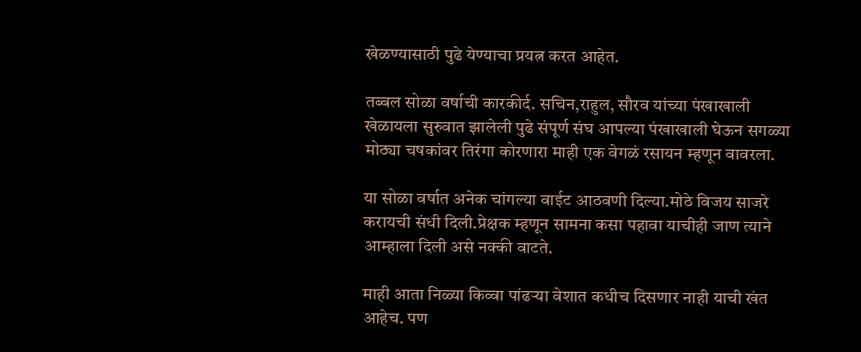खेळण्यासाठी पुढे येण्याचा प्रयत्न करत आहेत.

तब्बल सोळा वर्षाची कारकीर्द. सचिन,राहुल, सौरव यांच्या पंखाखाली खेळायला सुरुवात झालेली पुढे संपूर्ण संघ आपल्या पंखाखाली घेऊन सगळ्या मोठ्या चषकांवर तिरंगा कोरणारा माही एक वेगळं रसायन म्हणून वावरला.

या सोळा वर्षात अनेक चांगल्या वाईट आठवणी दिल्या.मोठे विजय साजरे करायची संधी दिली.प्रेक्षक म्हणून सामना कसा पहावा याचीही जाण त्याने आम्हाला दिली असे नक्की वाटते.

माही आता निळ्या किव्वा पांढऱ्या वेशात कधीच दिसणार नाही याची खंत आहेच. पण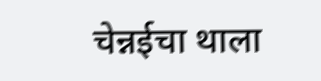चेन्नईचा थाला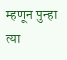म्हणून पुन्हा त्या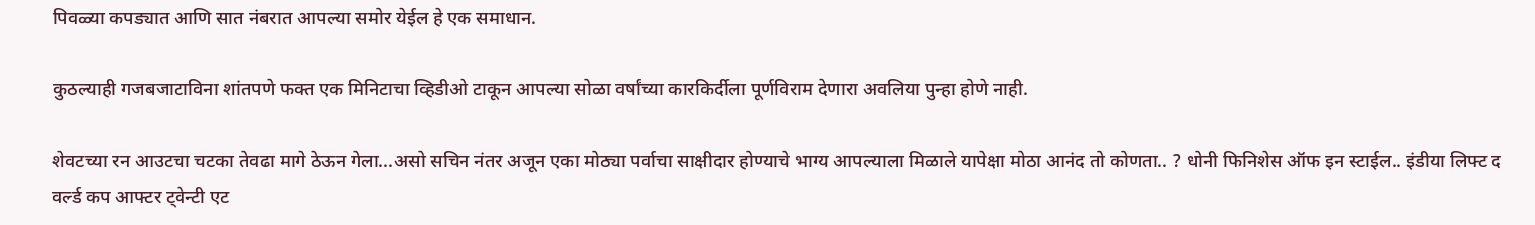पिवळ्या कपड्यात आणि सात नंबरात आपल्या समोर येईल हे एक समाधान.

कुठल्याही गजबजाटाविना शांतपणे फक्त एक मिनिटाचा व्हिडीओ टाकून आपल्या सोळा वर्षांच्या कारकिर्दीला पूर्णविराम देणारा अवलिया पुन्हा होणे नाही.

शेवटच्या रन आउटचा चटका तेवढा मागे ठेऊन गेला...असो सचिन नंतर अजून एका मोठ्या पर्वाचा साक्षीदार होण्याचे भाग्य आपल्याला मिळाले यापेक्षा मोठा आनंद तो कोणता.. ? धोनी फिनिशेस ऑफ इन स्टाईल.. इंडीया लिफ्ट द वर्ल्ड कप आफ्टर ट्वेन्टी एट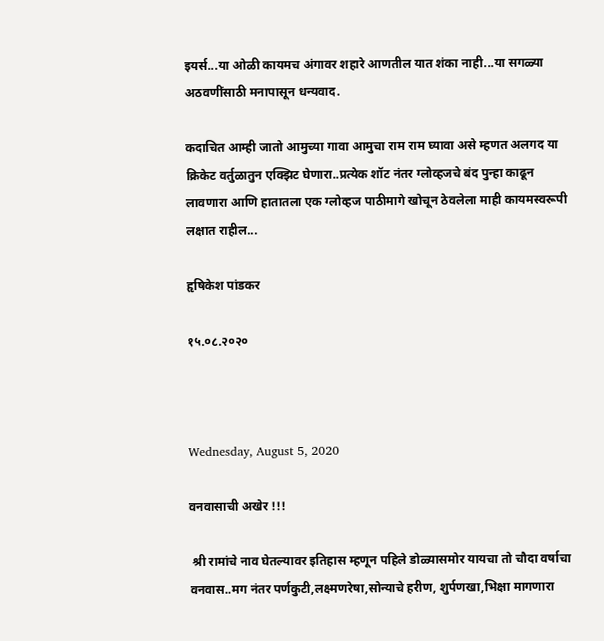इयर्स...या ओळी कायमच अंगावर शहारे आणतील यात शंका नाही...या सगळ्या अठवणींसाठी मनापासून धन्यवाद.

कदाचित आम्ही जातो आमुच्या गावा आमुचा राम राम घ्यावा असे म्हणत अलगद या क्रिकेट वर्तुळातुन एक्झिट घेणारा..प्रत्येक शॉट नंतर ग्लोव्हजचे बंद पुन्हा काढून लावणारा आणि हातातला एक ग्लोव्हज पाठीमागे खोचून ठेवलेला माही कायमस्वरूपी लक्षात राहील...

हृषिकेश पांडकर

१५.०८.२०२०



Wednesday, August 5, 2020

वनवासाची अखेर !!!

 श्री रामांचे नाव घेतल्यावर इतिहास म्हणून पहिले डोळ्यासमोर यायचा तो चौदा वर्षाचा वनवास..मग नंतर पर्णकुटी,लक्ष्मणरेषा,सोन्याचे हरीण, शुर्पणखा,भिक्षा मागणारा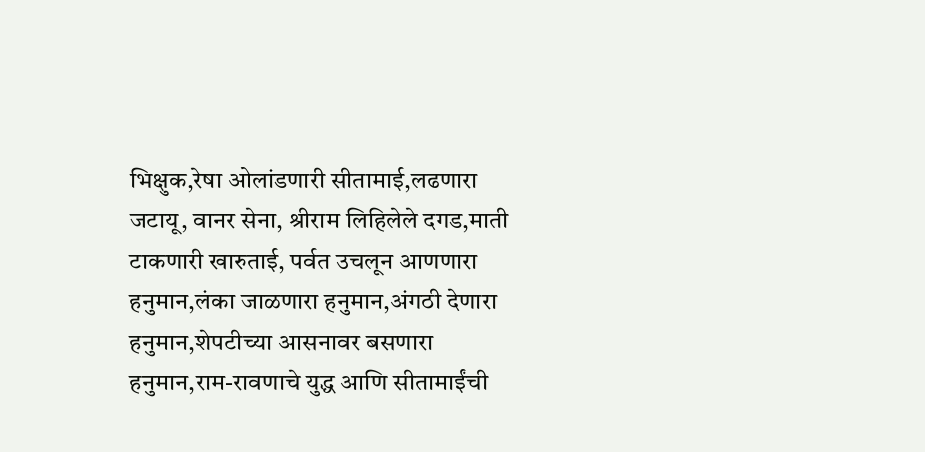भिक्षुक,रेषा ओलांडणारी सीतामाई,लढणारा जटायू, वानर सेना, श्रीराम लिहिलेले दगड,माती टाकणारी खारुताई, पर्वत उचलून आणणारा हनुमान,लंका जाळणारा हनुमान,अंगठी देणारा हनुमान,शेपटीच्या आसनावर बसणारा हनुमान,राम-रावणाचे युद्ध आणि सीतामाईंची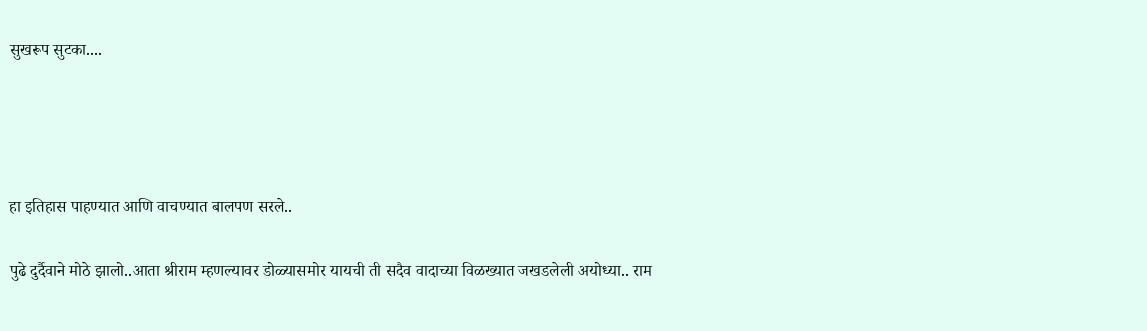सुखरूप सुटका....




हा इतिहास पाहण्यात आणि वाचण्यात बालपण सरले..

पुढे दुर्दैवाने मोठे झालो..आता श्रीराम म्हणल्यावर डोळ्यासमोर यायची ती सदैव वादाच्या विळख्यात जखडलेली अयोध्या.. राम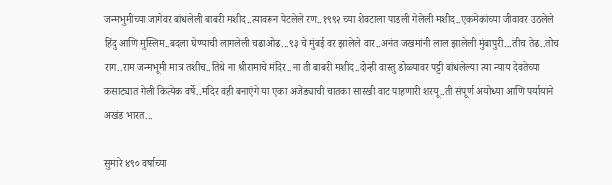जन्मभुमीच्या जागेवर बांधलेली बाबरी मशीद..त्यावरून पेटलेले रण..१९९२ च्या शेवटाला पाडली गेलेली मशीद..एकमेकांच्या जीवावर उठलेले हिंदु आणि मुस्लिम..बदला घेण्याची लागलेली चढाओढ...९३ चे मुंबई वर झालेले वार..अनंत जखमांनी लाल झालेली मुंबापुरी...तीच तेढ..तोच राग..राम जन्मभूमी मात्र तशीच..तिथे ना श्रीरामाचे मंदिर..ना ती बाबरी मशीद..दोन्ही वास्तु डोळ्यावर पट्टी बांधलेल्या त्या न्याय देवतेच्या कसाट्यात गेली कित्येक वर्षे..मंदिर वही बनाएंगे या एका अजेंड्याची चातका सारखी वाट पाहणारी शरयू..ती संपूर्ण अयोध्या आणि पर्यायाने अखंड भारत...

सुमारे ४९० वर्षाच्या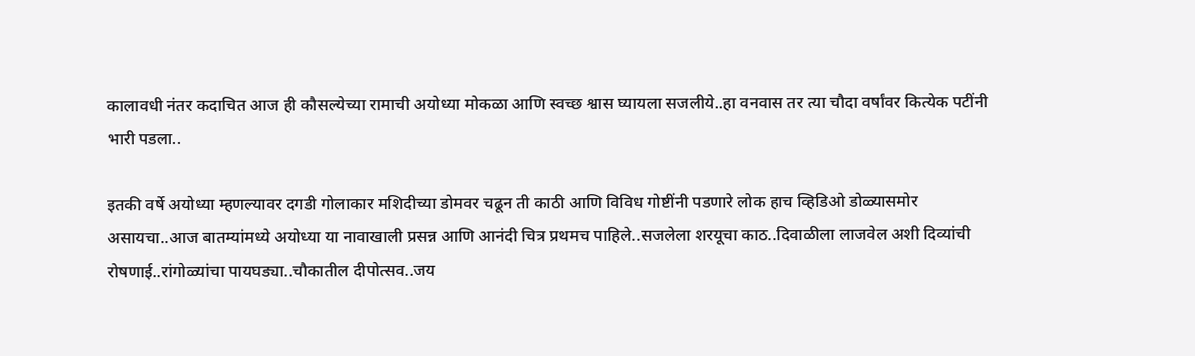कालावधी नंतर कदाचित आज ही कौसल्येच्या रामाची अयोध्या मोकळा आणि स्वच्छ श्वास घ्यायला सजलीये..हा वनवास तर त्या चौदा वर्षांवर कित्येक पटींनी भारी पडला..

इतकी वर्षे अयोध्या म्हणल्यावर दगडी गोलाकार मशिदीच्या डोमवर चढून ती काठी आणि विविध गोष्टींनी पडणारे लोक हाच व्हिडिओ डोळ्यासमोर असायचा..आज बातम्यांमध्ये अयोध्या या नावाखाली प्रसन्न आणि आनंदी चित्र प्रथमच पाहिले..सजलेला शरयूचा काठ..दिवाळीला लाजवेल अशी दिव्यांची रोषणाई..रांगोळ्यांचा पायघड्या..चौकातील दीपोत्सव..जय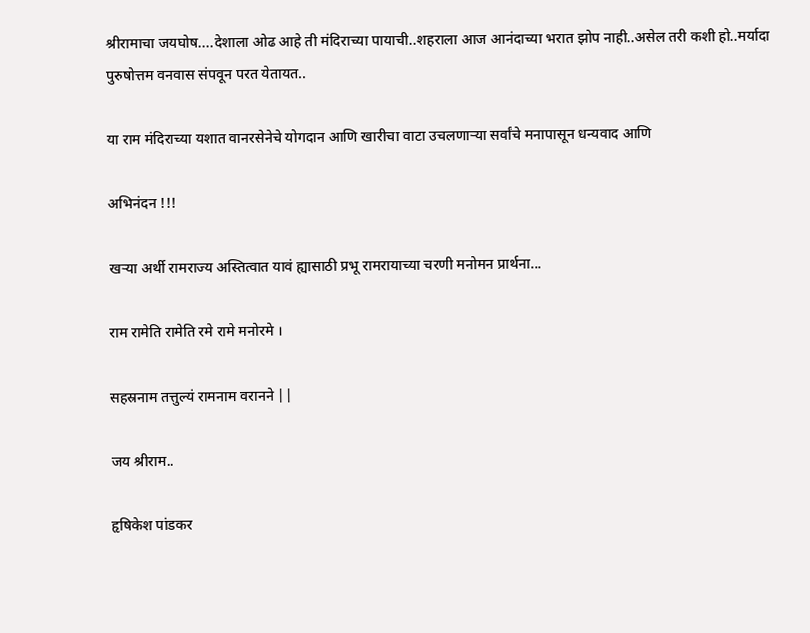श्रीरामाचा जयघोष....देशाला ओढ आहे ती मंदिराच्या पायाची..शहराला आज आनंदाच्या भरात झोप नाही..असेल तरी कशी हो..मर्यादा पुरुषोत्तम वनवास संपवून परत येतायत..

या राम मंदिराच्या यशात वानरसेनेचे योगदान आणि खारीचा वाटा उचलणाऱ्या सर्वांचे मनापासून धन्यवाद आणि

अभिनंदन !!!

खऱ्या अर्थी रामराज्य अस्तित्वात यावं ह्यासाठी प्रभू रामरायाच्या चरणी मनोमन प्रार्थना...

राम रामेति रामेति रमे रामे मनोरमे ।

सहस्रनाम तत्तुल्यं रामनाम वरानने ||

जय श्रीराम..

हृषिकेश पांडकर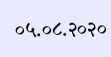०५.०८.२०२०